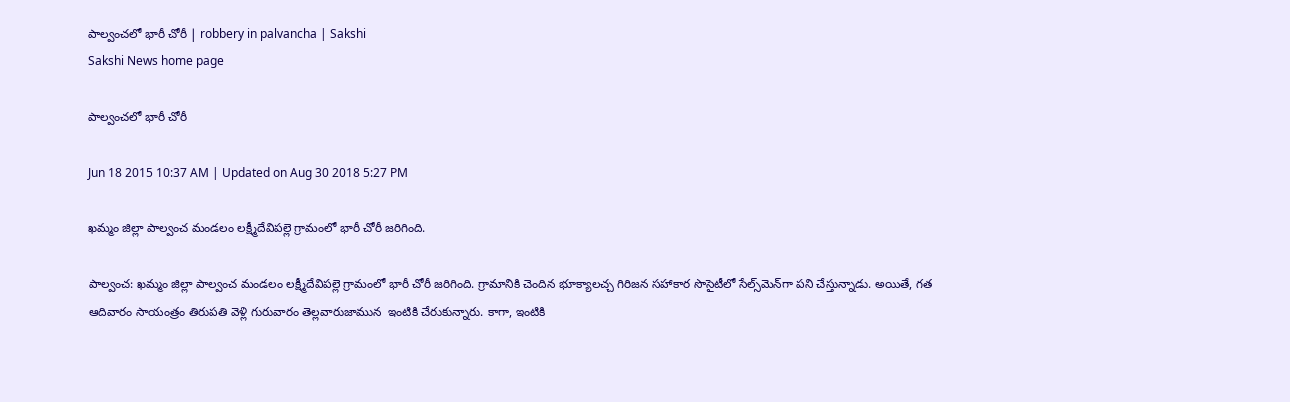పాల్వంచలో భారీ చోరీ | robbery in palvancha | Sakshi
Sakshi News home page

పాల్వంచలో భారీ చోరీ

Jun 18 2015 10:37 AM | Updated on Aug 30 2018 5:27 PM

ఖమ్మం జిల్లా పాల్వంచ మండలం లక్ష్మీదేవిపల్లె గ్రామంలో భారీ చోరీ జరిగింది.

పాల్వంచ: ఖమ్మం జిల్లా పాల్వంచ మండలం లక్ష్మీదేవిపల్లె గ్రామంలో భారీ చోరీ జరిగింది. గ్రామానికి చెందిన భూక్యాలచ్చ గిరిజన సహాకార సొసైటీలో సేల్స్‌మెన్‌గా పని చేస్తున్నాడు. అయితే, గత ఆదివారం సాయంత్రం తిరుపతి వెళ్లి గురువారం తెల్లవారుజామున  ఇంటికి చేరుకున్నారు. కాగా, ఇంటికి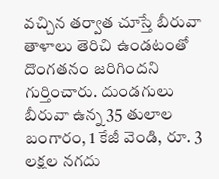వచ్చిన తర్వాత చూస్తే బీరువా తాళాలు తెరిచి ఉండటంతో దొంగతనం జరిగిందని గుర్తించారు. దుండగులు బీరువా ఉన్న 35 తులాల బంగారం, 1 కేజీ వెండి, రూ. 3 లక్షల నగదు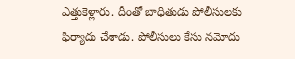ఎత్తుకెళ్లారు. దీంతో బాధితుడు పోలీసులకు ఫిర్యాదు చేశాడు. పోలీసులు కేసు నమోదు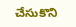చేసుకొని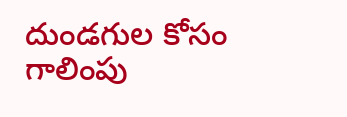దుండగుల కోసం గాలింపు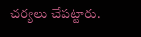చర్యలు చేపట్టారు.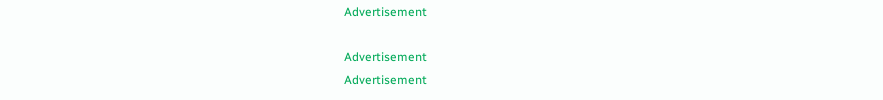Advertisement

Advertisement
Advertisement